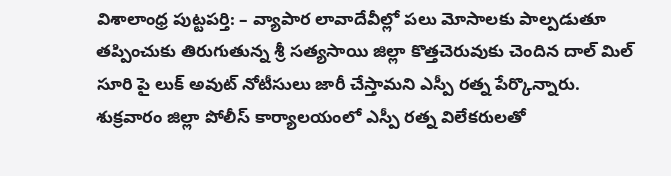విశాలాంధ్ర పుట్టపర్తి: – వ్యాపార లావాదేవీల్లో పలు మోసాలకు పాల్పడుతూ తప్పించుకు తిరుగుతున్న శ్రీ సత్యసాయి జిల్లా కొత్తచెరువుకు చెందిన దాల్ మిల్ సూరి పై లుక్ అవుట్ నోటీసులు జారీ చేస్తామని ఎస్పీ రత్న పేర్కొన్నారు. శుక్రవారం జిల్లా పోలీస్ కార్యాలయంలో ఎస్పీ రత్న విలేకరులతో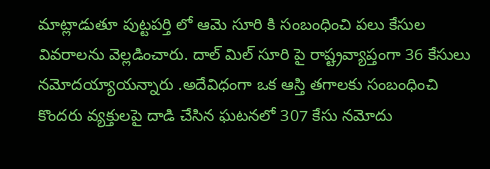మాట్లాడుతూ పుట్టపర్తి లో ఆమె సూరి కి సంబంధించి పలు కేసుల వివరాలను వెల్లడించారు. దాల్ మిల్ సూరి పై రాష్ట్రవ్యాప్తంగా 36 కేసులు నమోదయ్యాయన్నారు .అదేవిధంగా ఒక ఆస్తి తగాలకు సంబంధించి కొందరు వ్యక్తులపై దాడి చేసిన ఘటనలో 307 కేసు నమోదు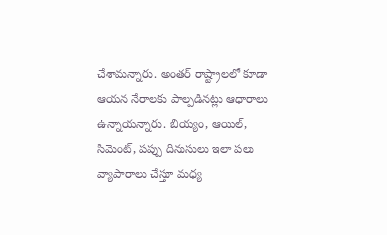చేశామన్నారు. అంతర్ రాష్ట్రాలలో కూడా ఆయన నేరాలకు పాల్పడినట్లు ఆధారాలు ఉన్నాయన్నారు. బియ్యం, ఆయిల్, సిమెంట్, పప్పు దినుసులు ఇలా పలు వ్యాపారాలు చేస్తూ మధ్య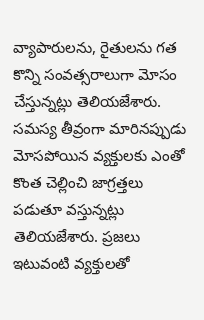వ్యాపారులను, రైతులను గత కొన్ని సంవత్సరాలుగా మోసం చేస్తున్నట్లు తెలియజేశారు. సమస్య తీవ్రంగా మారినప్పుడు మోసపోయిన వ్యక్తులకు ఎంతో కొంత చెల్లించి జాగ్రత్తలు పడుతూ వస్తున్నట్లు తెలియజేశారు. ప్రజలు ఇటువంటి వ్యక్తులతో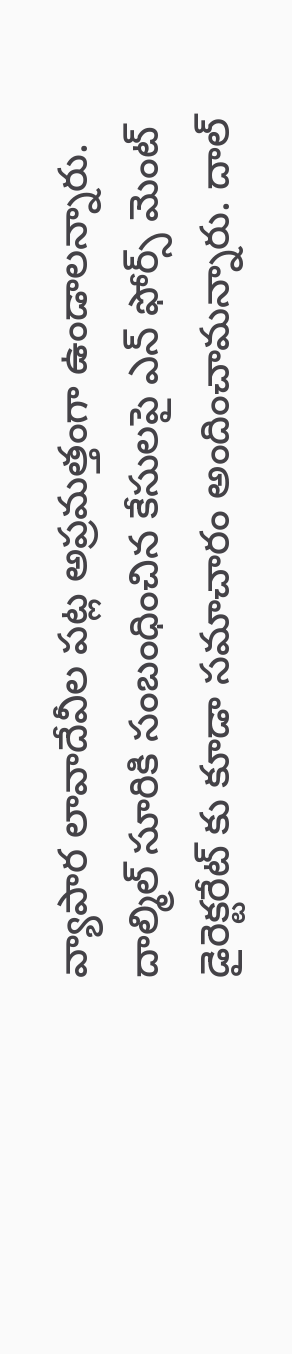వ్యాపార లావాదేవీల పట్ల అప్రమత్తంగా ఉండాలన్నారు. దాల్మిల్ సూరికి సంబంధించిన కేసులపై ఎన్ ఫోర్స్ మెంట్ డైరెక్టరేట్ కు కూడా సమాచారం అందించామన్నారు. దాల్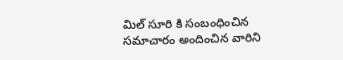మిల్ సూరి కి సంబంధించిన సమాచారం అందించిన వారిని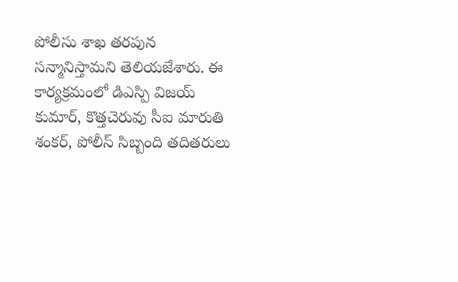పోలీసు శాఖ తరపున సన్మానిస్తామని తెలియజేశారు. ఈ కార్యక్రమంలో డిఎస్పి విజయ్ కుమార్, కొత్తచెరువు సీఐ మారుతి శంకర్, పోలీస్ సిబ్బంది తదితరులు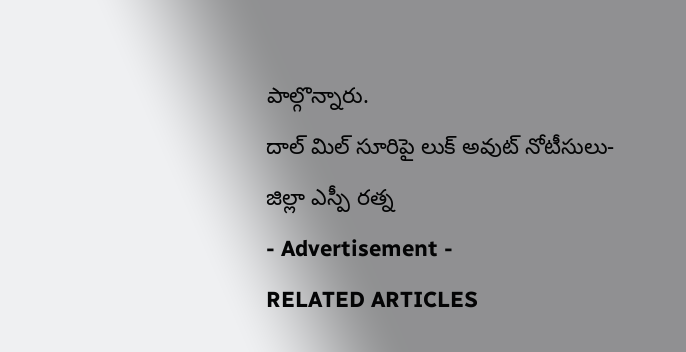పాల్గొన్నారు.
దాల్ మిల్ సూరిపై లుక్ అవుట్ నోటీసులు-జిల్లా ఎస్పీ రత్న
- Advertisement -
RELATED ARTICLES